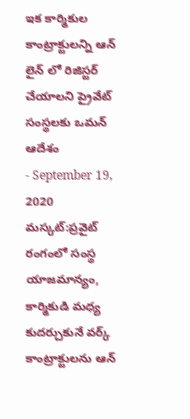ఇక కార్మికుల కాంట్రాక్టులన్ని ఆన్ లైన్ లో రిజిస్టర్ చేయాలని ప్రైవేట్ సంస్థలకు ఒమన్ ఆదేశం
- September 19, 2020
మస్కట్:ప్రవైట్ రంగంలో సంస్థ యాజమాన్యం, కార్మికుడి మధ్య కుదర్చుకునే వర్క్ కాంట్రాక్టులను ఆన్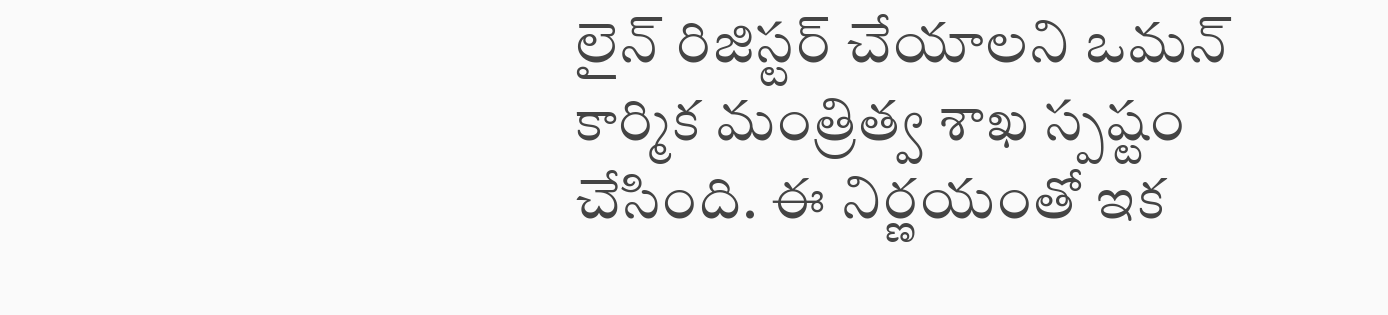లైన్ రిజిస్టర్ చేయాలని ఒమన్ కార్మిక మంత్రిత్వ శాఖ స్పష్టం చేసింది. ఈ నిర్ణయంతో ఇక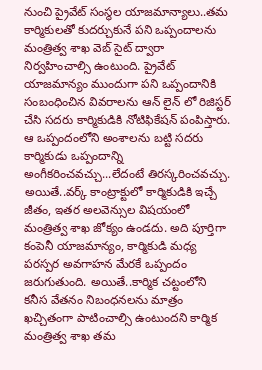నుంచి ప్రైవేట్ సంస్థల యాజమాన్యాలు..తమ కార్మికులతో కుదర్చుకునే పని ఒప్పందాలను మంత్రిత్వ శాఖ వెబ్ సైట్ ద్వారా నిర్వహించాల్సి ఉంటుంది. ప్రైవేట్ యాజమాన్యం ముందుగా పని ఒప్పందానికి సంబంధించిన వివరాలను ఆన్ లైన్ లో రిజిస్టర్ చేసి సదరు కార్మికుడికి నోటిఫికేషన్ పంపిస్తారు. ఆ ఒప్పందంలోని అంశాలను బట్టి సదరు కార్మికుడు ఒప్పందాన్ని అంగీకరించవచ్చు...లేదంటే తిరస్కరించవచ్చు. అయితే..వర్క్ కాంట్రాక్టులో కార్మికుడికి ఇచ్చే జీతం, ఇతర అలవెన్సుల విషయంలో మంత్రిత్వ శాఖ జోక్యం ఉండదు. అది పూర్తిగా కంపెనీ యాజమాన్యం, కార్మికుడి మధ్య పరస్పర అవగాహన మేరకే ఒప్పందం జరుగుతుంది. అయితే..కార్మిక చట్టంలోని కనీస వేతనం నిబంధనలను మాత్రం ఖచ్చితంగా పాటించాల్సి ఉంటుందని కార్మిక మంత్రిత్వ శాఖ తమ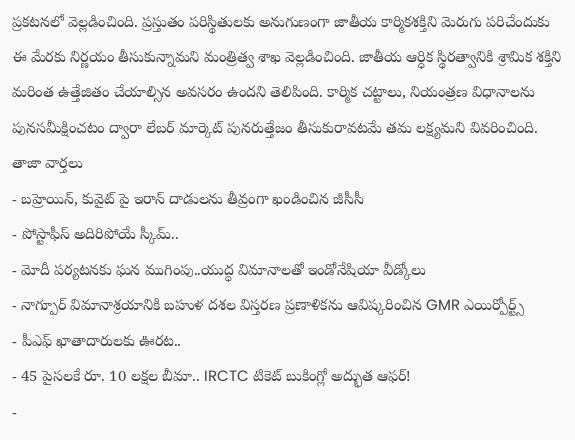ప్రకటనలో వెల్లడించింది. ప్రస్తుతం పరిస్థితులకు అనుగుణంగా జాతీయ కార్మికశక్తిని మెరుగు పరిచేందుకు ఈ మేరకు నిర్ణయం తీసుకున్నామని మంత్రిత్వ శాఖ వెల్లడించింది. జాతీయ ఆర్ధిక స్థిరత్వానికి శ్రామిక శక్తిని మరింత ఉత్తేజితం చేయాల్సిన అవసరం ఉందని తెలిపింది. కార్మిక చట్టాలు, నియంత్రణ విధానాలను పునసమీక్షించటం ద్వారా లేబర్ మార్కెట్ పునరుత్తేజం తీసుకురావటమే తమ లక్ష్యమని వివరించింది.
తాజా వార్తలు
- బహ్రెయిన్, కువైట్ పై ఇరాన్ దాడులను తీవ్రంగా ఖండించిన జీసీసీ
- పోస్టాఫీస్ అదిరిపోయే స్కీమ్..
- మోదీ పర్యటనకు ఘన ముగింపు..యుద్ధ విమానాలతో ఇండోనేషియా వీడ్కోలు
- నాగ్పూర్ విమానాశ్రయానికి బహుళ దశల విస్తరణ ప్రణాళికను ఆవిష్కరించిన GMR ఎయిర్పోర్ట్స్
- పీఎఫ్ ఖాతాదారులకు ఊరట..
- 45 పైసలకే రూ. 10 లక్షల బీమా.. IRCTC టికెట్ బుకింగ్లో అద్భుత ఆఫర్!
-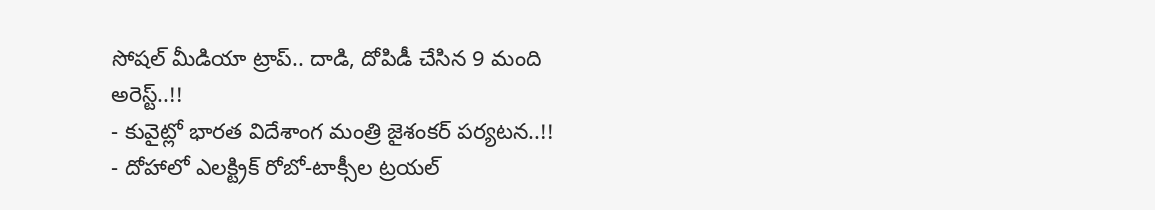సోషల్ మీడియా ట్రాప్.. దాడి, దోపిడీ చేసిన 9 మంది అరెస్ట్..!!
- కువైట్లో భారత విదేశాంగ మంత్రి జైశంకర్ పర్యటన..!!
- దోహాలో ఎలక్ట్రిక్ రోబో-టాక్సీల ట్రయల్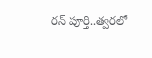రన్ పూర్తి..త్వరలో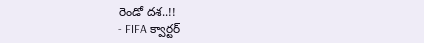రెండో దశ..!!
- FIFA క్వార్టర్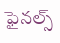ఫైనల్స్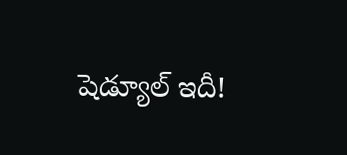షెడ్యూల్ ఇదీ!